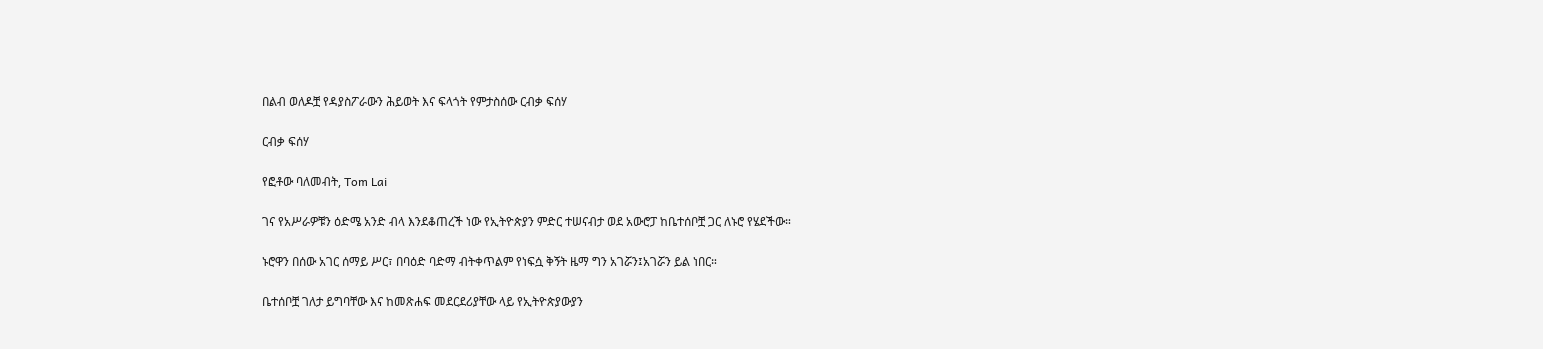በልብ ወለዶቿ የዳያስፖራውን ሕይወት እና ፍላጎት የምታስሰው ርብቃ ፍሰሃ

ርብቃ ፍሰሃ

የፎቶው ባለመብት, Tom Lai

ገና የአሥራዎቹን ዕድሜ አንድ ብላ እንደቆጠረች ነው የኢትዮጵያን ምድር ተሠናብታ ወደ አውሮፓ ከቤተሰቦቿ ጋር ለኑሮ የሄደችው።

ኑሮዋን በሰው አገር ሰማይ ሥር፣ በባዕድ ባድማ ብትቀጥልም የነፍሷ ቅኝት ዜማ ግን አገሯን፤አገሯን ይል ነበር።

ቤተሰቦቿ ገለታ ይግባቸው እና ከመጽሐፍ መደርደሪያቸው ላይ የኢትዮጵያውያን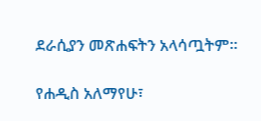ደራሲያን መጽሐፍትን አላሳጧትም።

የሐዲስ አለማየሁ፣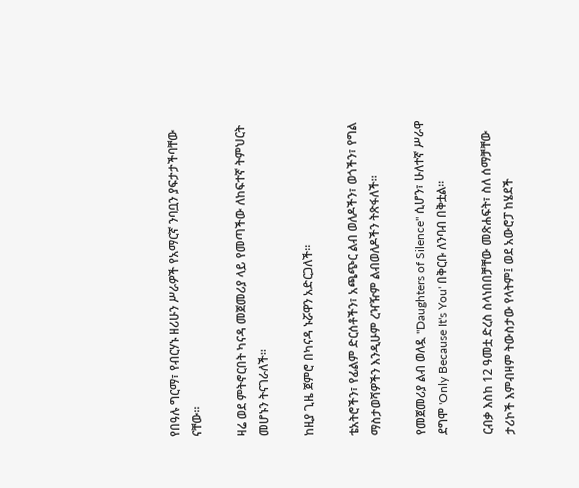የበዓሉ ግርማ፣ የብርሃኑ ዘሪሁን ሥራዎች የአማርኛ ንባቧን ያፍታታችባቸው ናቸው።

ዛሬ ወደ ምትኖርበት ካናዳ መጀመሪያ ላይ የመጣችው ለከፍተኛ ትምህርት መሆኑን ትናገራለች።

ከዚያ ጊዜ ጀምሮ በካናዳ ኑሯዋን አድርጋለች።

ቴአትሮችን፣ የፊልም ድርሰቶችን፣ አጫጭር ልብ ወለዶችን፣ ወጎችን፣ የግል ማስታወሻዎችን እንዲሁም ረዣዥም ልብወለዶችን ትጽፋለች።

የመጀመሪያ ልብ ወለዷ "Daughters of Silence" ሲሆን፣ ሁለተኛ ሥራዋ ደግሞ 'Only Because It's You' በቅርቡ ለንባብ በቅቷል።

ርብቃ እስከ 12 ዓመቷ ድረስ ስላነበበቻቸው መጽሐፍት፣ ስለ ሰማቻቸው ታሪኮች እምብዛም ትውስታው የላትም፤ ወደ አውሮፓ ከሄደች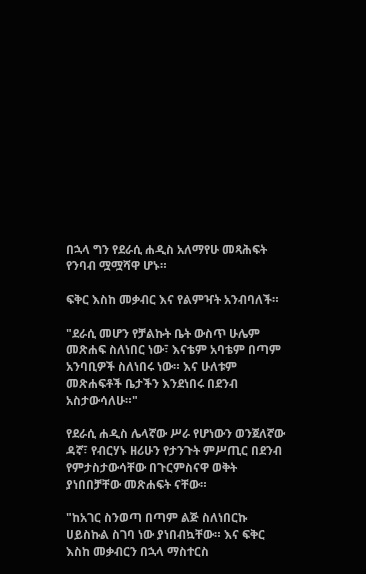በኋላ ግን የደራሲ ሐዲስ አለማየሁ መጻሕፍት የንባብ ሟሟሻዋ ሆኑ።

ፍቅር እስከ መቃብር እና የልምዣት አንብባለች።

"ደራሲ መሆን የቻልኩት ቤት ውስጥ ሁሌም መጽሐፍ ስለነበር ነው፣ እናቴም አባቴም በጣም አንባቢዎች ስለነበሩ ነው። እና ሁለቱም መጽሐፍቶች ቤታችን እንደነበሩ በደንብ አስታውሳለሁ።"

የደራሲ ሐዲስ ሌላኛው ሥራ የሆነውን ወንጀለኛው ዳኛ፣ የብርሃኑ ዘሪሁን የታንጉት ምሥጢር በደንብ የምታስታውሳቸው በጉርምስናዋ ወቅት ያነበበቻቸው መጽሐፍት ናቸው።

"ከአገር ስንወጣ በጣም ልጅ ስለነበርኩ ሀይስኩል ስገባ ነው ያነበብኳቸው። እና ፍቅር እስከ መቃብርን በኋላ ማስተርስ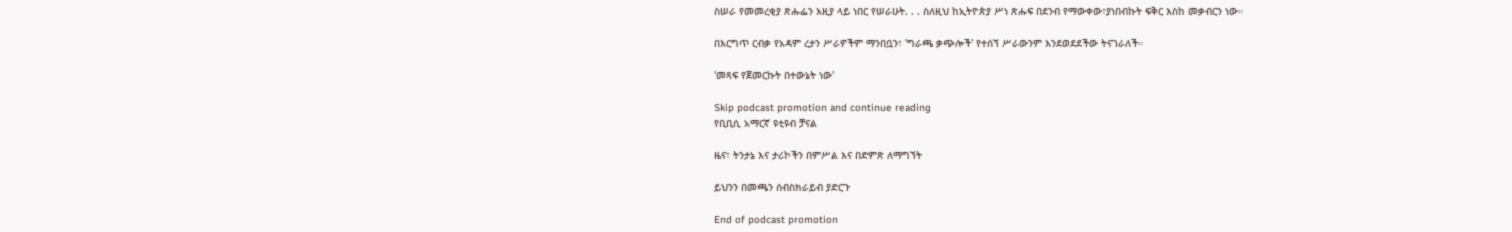ስሠራ የመመረቂያ ጽሑፌን እዚያ ላይ ነበር የሠራሁት. . . ስለዚህ ከኢትዮጵያ ሥነ ጽሑፍ በደንብ የማውቀው፣ያነበብኩት ፍቅር እስከ መቃብርን ነው።

በእርግጥ ርብቃ የአዳም ረታን ሥራዎችም ማንበቧን፣ 'ግራጫ ቃጭሎች' የተሰኘ ሥራውንም እንደወደደችው ትናገራለች።

'መጻፍ የጀመርኩት በተውኔት ነው'

Skip podcast promotion and continue reading
የቢቢሲ አማርኛ ዩቲዩብ ቻናል

ዜና፣ ትንታኔ እና ታሪኮችን በምሥል እና በድምጽ ለማግኘት

ይህንን በመጫን ሰብስክራይብ ያድርጉ

End of podcast promotion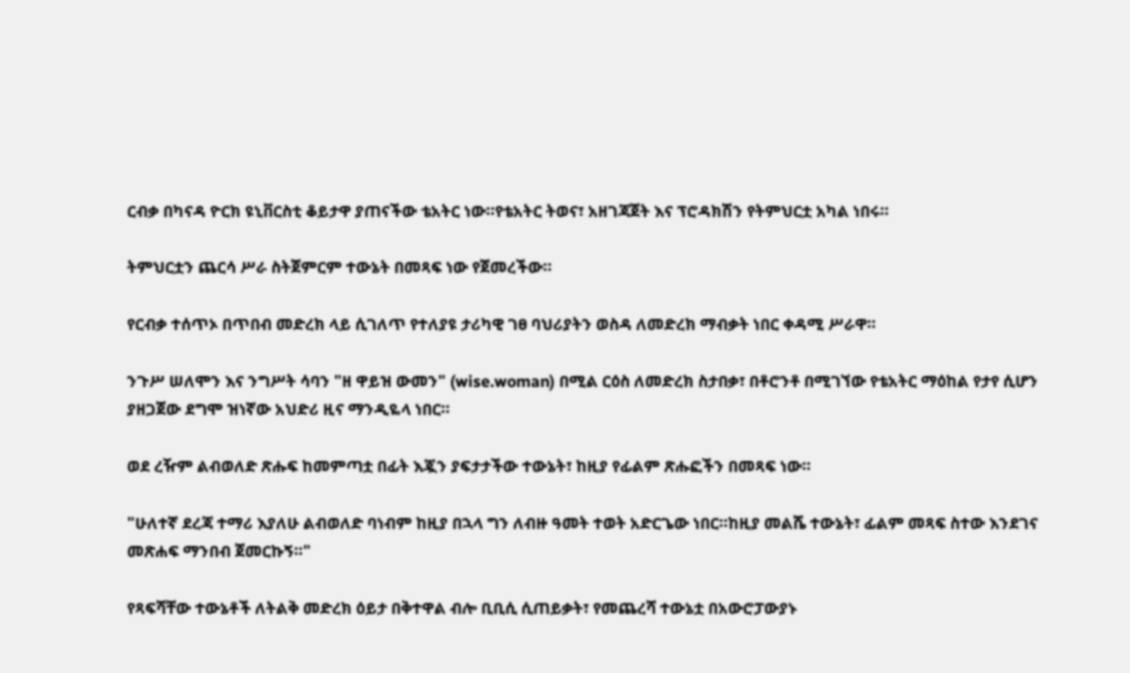ርብቃ በካናዳ ዮርክ ዩኒቨርስቲ ቆይታዋ ያጠናችው ቴአትር ነው።የቴአትር ትወና፣ አዘገጃጀት እና ፕሮዳክሽን የትምህርቷ አካል ነበሩ።

ትምህርቷን ጨርሳ ሥራ ስትጀምርም ተውኔት በመጻፍ ነው የጀመረችው።

የርብቃ ተሰጥኦ በጥበብ መድረክ ላይ ሲገለጥ የተለያዩ ታሪካዊ ገፀ ባህሪያትን ወስዳ ለመድረክ ማብቃት ነበር ቀዳሚ ሥራዋ።

ንጉሥ ሠለሞን እና ንግሥት ሳባን "ዘ ዋይዝ ውመን" (wise.woman) በሚል ርዕስ ለመድረክ ስታበቃ፣ በቶሮንቶ በሚገኘው የቴአትር ማዕከል የታየ ሲሆን ያዘጋጀው ደግሞ ዝነኛው አህድሪ ዚና ማንዲዬላ ነበር።

ወደ ረዥም ልብወለድ ጽሑፍ ከመምጣቷ በፊት እጇን ያፍታታችው ተውኔት፣ ከዚያ የፊልም ጽሑፎችን በመጻፍ ነው።

"ሁለተኛ ደረጃ ተማሪ እያለሁ ልብወለድ ባነብም ከዚያ በኋላ ግን ለብዙ ዓመት ተወት አድርጌው ነበር።ከዚያ መልሼ ተውኔት፣ ፊልም መጻፍ ስተው እንደገና መጽሐፍ ማንበብ ጀመርኩኝ።"

የጻፍሻቸው ተውኔቶች ለትልቅ መድረክ ዕይታ በቅተዋል ብሎ ቢቢሲ ሲጠይቃት፣ የመጨረሻ ተውኔቷ በአውሮፓውያኑ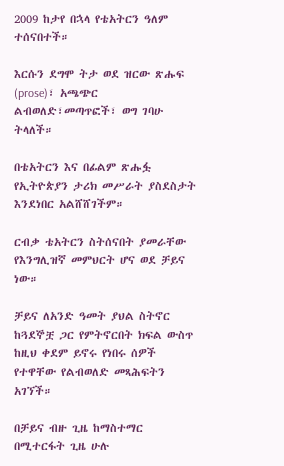2009 ከታየ በኋላ የቴአትርን ዓለም ተሰናበተች።

እርሱን ደግሞ ትታ ወደ ዝርው ጽሑፍ (prose)፣ አጫጭር ልብወለድ፣መጣጥፎች፣ ወግ ገባሁ ትላለች።

በቴአትርን እና በፊልም ጽሑፏ የኢትዮጵያን ታሪክ መሥራት ያስደስታት እንደነበር አልሸሸገችም።

ርብቃ ቴአትርን ስትሰናበት ያመራቸው የእንግሊዝኛ መምህርት ሆና ወደ ቻይና ነው።

ቻይና ለአንድ ዓመት ያህል ስትኖር ከጓደኞቿ ጋር የምትኖርበት ክፍል ውስጥ ከዚህ ቀደም ይኖሩ የነበሩ ሰዎች የተዋቸው የልብወለድ መጻሕፍትን አገኘች።

በቻይና ብዙ ጊዜ ከማስተማር በሚተርፋት ጊዜ ሁሉ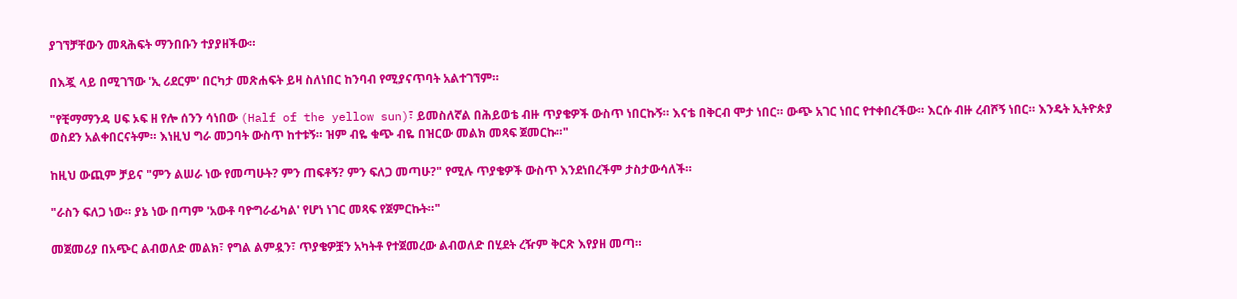ያገኘቻቸውን መጻሕፍት ማንበቡን ተያያዘችው።

በእጇ ላይ በሚገኘው 'ኢ ሪደርም' በርካታ መጽሐፍት ይዛ ስለነበር ከንባብ የሚያናጥባት አልተገኘም።

"የቺማማንዳ ሀፍ ኦፍ ዘ የሎ ሰንን ሳነበው (Half of the yellow sun)፣ ይመስለኛል በሕይወቴ ብዙ ጥያቄዎች ውስጥ ነበርኩኝ። እናቴ በቅርብ ሞታ ነበር። ውጭ አገር ነበር የተቀበረችው። እርሱ ብዙ ረብሾኝ ነበር። እንዴት ኢትዮጵያ ወስደን አልቀበርናትም። እነዚህ ግራ መጋባት ውስጥ ከተቱኝ። ዝም ብዬ ቁጭ ብዬ በዝርው መልክ መጻፍ ጀመርኩ።"

ከዚህ ውጪም ቻይና "ምን ልሠራ ነው የመጣሁት? ምን ጠፍቶኝ? ምን ፍለጋ መጣሁ?" የሚሉ ጥያቄዎች ውስጥ እንደነበረችም ታስታውሳለች።

"ራስን ፍለጋ ነው። ያኔ ነው በጣም 'አውቶ ባዮግራፊካል' የሆነ ነገር መጻፍ የጀምርኩት።"

መጀመሪያ በአጭር ልብወለድ መልክ፣ የግል ልምዷን፣ ጥያቄዎቿን አካትቶ የተጀመረው ልብወለድ በሂደት ረዥም ቅርጽ እየያዘ መጣ።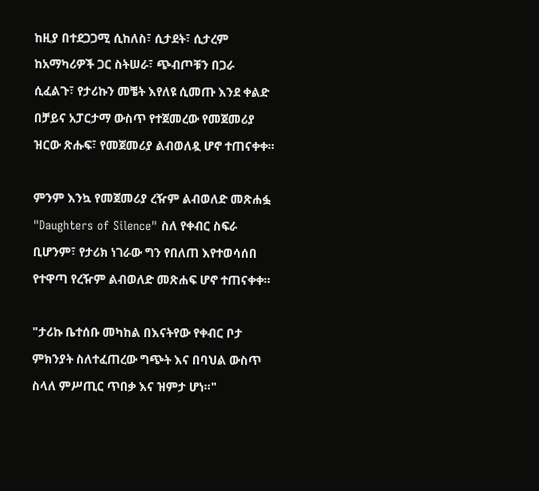ከዚያ በተደጋጋሚ ሲከለስ፣ ሲታደት፣ ሲታረም ከአማካሪዎች ጋር ስትሠራ፣ ጭብጦቹን በጋራ ሲፈልጉ፣ የታሪኩን መቼት እየለዩ ሲመጡ እንደ ቀልድ በቻይና አፓርታማ ውስጥ የተጀመረው የመጀመሪያ ዝርው ጽሑፍ፣ የመጀመሪያ ልብወለዷ ሆኖ ተጠናቀቀ።

ምንም እንኳ የመጀመሪያ ረዥም ልብወለድ መጽሐፏ "Daughters of Silence" ስለ የቀብር ስፍራ ቢሆንም፣ የታሪክ ነገራው ግን የበለጠ እየተወሳሰበ የተዋጣ የረዥም ልብወለድ መጽሐፍ ሆኖ ተጠናቀቀ።

"ታሪኩ ቤተሰቡ መካከል በእናትየው የቀብር ቦታ ምክንያት ስለተፈጠረው ግጭት እና በባህል ውስጥ ስላለ ምሥጢር ጥበቃ እና ዝምታ ሆነ።"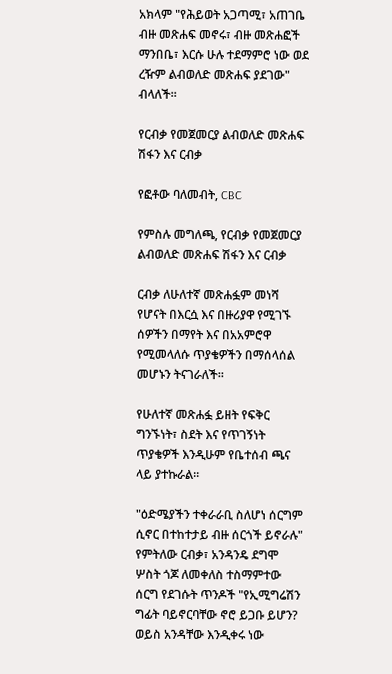አክላም "የሕይወት አጋጣሚ፣ አጠገቤ ብዙ መጽሐፍ መኖሩ፣ ብዙ መጽሐፎች ማንበቤ፣ እርሱ ሁሉ ተደማምሮ ነው ወደ ረዥም ልብወለድ መጽሐፍ ያደገው" ብላለች።

የርብቃ የመጀመርያ ልብወለድ መጽሐፍ ሽፋን እና ርብቃ

የፎቶው ባለመብት, CBC

የምስሉ መግለጫ, የርብቃ የመጀመርያ ልብወለድ መጽሐፍ ሽፋን እና ርብቃ

ርብቃ ለሁለተኛ መጽሐፏም መነሻ የሆናት በእርሷ እና በዙሪያዋ የሚገኙ ሰዎችን በማየት እና በአአምሮዋ የሚመላለሱ ጥያቄዎችን በማሰላሰል መሆኑን ትናገራለች።

የሁለተኛ መጽሐፏ ይዘት የፍቅር ግንኙነት፣ ስደት እና የጥገኝነት ጥያቄዎች እንዲሁም የቤተሰብ ጫና ላይ ያተኩራል።

"ዕድሜያችን ተቀራራቢ ስለሆነ ሰርግም ሲኖር በተከተታይ ብዙ ሰርጎች ይኖራሉ" የምትለው ርብቃ፣ አንዳንዴ ደግሞ ሦስት ጎጆ ለመቀለስ ተስማምተው ሰርግ የደገሱት ጥንዶች "የኢሚግሬሽን ግፊት ባይኖርባቸው ኖሮ ይጋቡ ይሆን? ወይስ አንዳቸው እንዲቀሩ ነው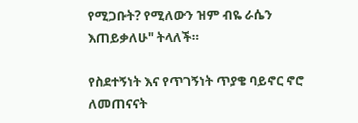የሚጋቡት? የሚለውን ዝም ብዬ ራሴን እጠይቃለሁ" ትላለች።

የስደተኝነት እና የጥገኝነት ጥያቄ ባይኖር ኖሮ ለመጠናናት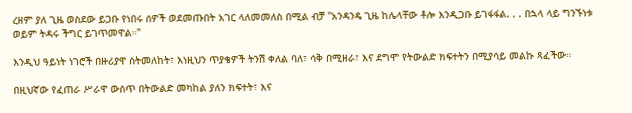ረዘም ያለ ጊዜ ወስደው ይጋቡ የነበሩ ሰዎች ወደመጡበት አገር ላለመመለስ በሚል ብቻ "አንዳንዴ ጊዜ ከሌላቸው ቶሎ እንዲጋቡ ይገፋፋል. . . በኋላ ላይ ግንኙነቱ ወይም ትዳሩ ችግር ይገጥመዋል።"

እንዲህ ዓይነት ነገሮች በዙሪያዋ ስትመለከት፣ እነዚህን ጥያቄዎች ትንሽ ቀለል ባለ፣ ሳቅ በሚዘራ፣ እና ደግሞ የትውልድ ክፍተትን በሚያሳይ መልኩ ጻፈችው።

በዚህኛው የፈጠራ ሥራዋ ውስጥ በትውልድ መካከል ያለን ክፍተት፣ እና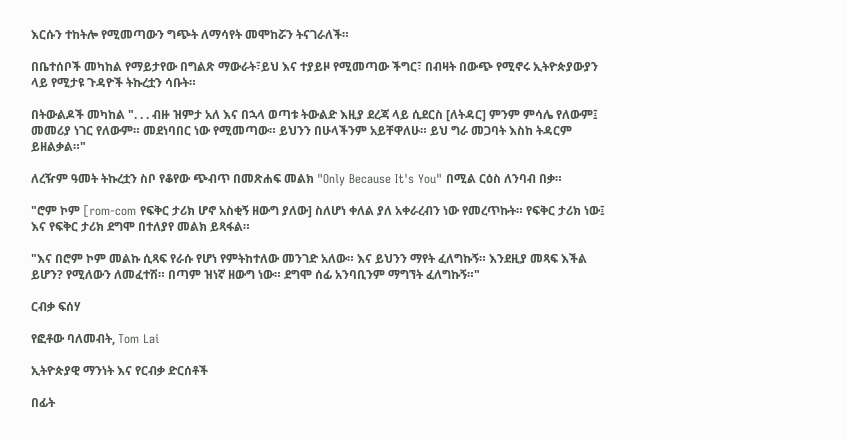እርሱን ተከትሎ የሚመጣውን ግጭት ለማሳየት መሞከሯን ትናገራለች።

በቤተሰቦች መካከል የማይታየው በግልጽ ማውራት፣ይህ እና ተያይዞ የሚመጣው ችግር፣ በብዛት በውጭ የሚኖሩ ኢትዮጵያውያን ላይ የሚታዩ ጉዳዮች ትኩረቷን ሳቡት።

በትውልዶች መካከል ". . . ብዙ ዝምታ አለ እና በኋላ ወጣቱ ትውልድ እዚያ ደረጃ ላይ ሲደርስ [ለትዳር] ምንም ምሳሌ የለውም፤ መመሪያ ነገር የለውም። መደነባበር ነው የሚመጣው። ይህንን በሁላችንም አይቸዋለሁ። ይህ ግራ መጋባት እስከ ትዳርም ይዘልቃል።"

ለረዥም ዓመት ትኩረቷን ስቦ የቆየው ጭብጥ በመጽሐፍ መልክ "Only Because It's You" በሚል ርዕስ ለንባብ በቃ።

"ሮም ኮም [rom-com የፍቅር ታሪክ ሆኖ አስቂኝ ዘውግ ያለው] ስለሆነ ቀለል ያለ አቀራረብን ነው የመረጥኩት። የፍቅር ታሪክ ነው፤ እና የፍቅር ታሪክ ደግሞ በተለያየ መልክ ይጻፋል።

"እና በሮም ኮም መልኩ ሲጻፍ የራሱ የሆነ የምትከተለው መንገድ አለው። እና ይህንን ማየት ፈለግኩኝ። እንደዚያ መጻፍ እችል ይሆን? የሚለውን ለመፈተሽ። በጣም ዝነኛ ዘውግ ነው። ደግሞ ሰፊ አንባቢንም ማግኘት ፈለግኩኝ።"

ርብቃ ፍሰሃ

የፎቶው ባለመብት, Tom Lai

ኢትዮጵያዊ ማንነት እና የርብቃ ድርሰቶች

በፊት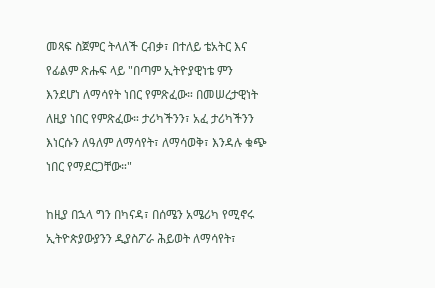መጻፍ ስጀምር ትላለች ርብቃ፣ በተለይ ቴአትር እና የፊልም ጽሑፍ ላይ "በጣም ኢትዮያዊነቴ ምን እንደሆነ ለማሳየት ነበር የምጽፈው። በመሠረታዊነት ለዚያ ነበር የምጽፈው። ታሪካችንን፣ አፈ ታሪካችንን እነርሱን ለዓለም ለማሳየት፣ ለማሳወቅ፣ እንዳሉ ቁጭ ነበር የማደርጋቸው።"

ከዚያ በኋላ ግን በካናዳ፣ በሰሜን አሜሪካ የሚኖሩ ኢትዮጵያውያንን ዲያስፖራ ሕይወት ለማሳየት፣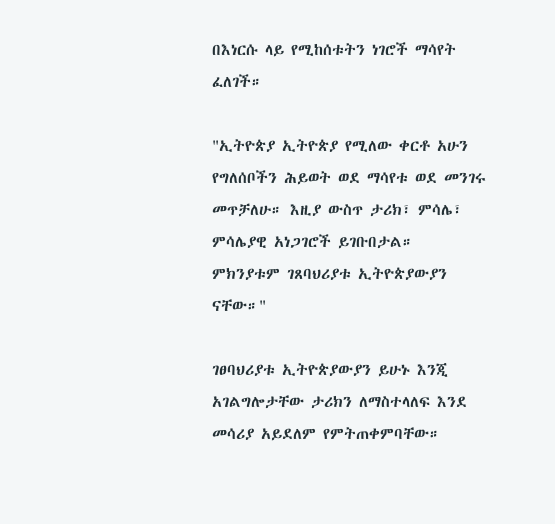በእነርሱ ላይ የሚከሰቱትን ነገሮች ማሳየት ፈለገች።

"ኢትዮጵያ ኢትዮጵያ የሚለው ቀርቶ አሁን የግለሰቦችን ሕይወት ወደ ማሳየቱ ወደ መንገሩ መጥቻለሁ። እዚያ ውስጥ ታሪክ፣ ምሳሌ፣ ምሳሌያዊ አነጋገሮች ይገቡበታል። ምክንያቱም ገጸባህሪያቱ ኢትዮጵያውያን ናቸው።"

ገፀባህሪያቱ ኢትዮጵያውያን ይሁኑ እንጂ አገልግሎታቸው ታሪክን ለማስተላለፍ እንደ መሳሪያ አይደለም የምትጠቀምባቸው።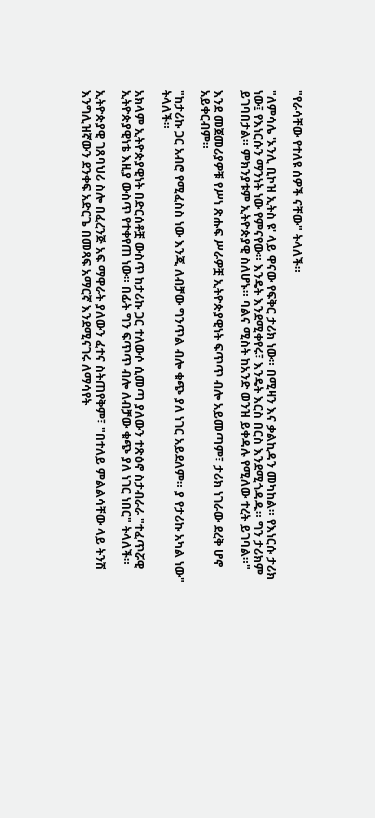"የራሳቸው የተለዩ ሰዎች ናቸው" ትላለች።

"ለምሳሌ 'ኦንሊ ቢኮዝ ኢትስ ዩ' ላይ ዋናው የፍቅር ታሪክ ነው። በሚዛን እና ቃልኪዳን መካከል። የእነርሱ ታሪክ ነው፤ የእነርሱን ማንነት ነው የምናየው። እንዴት እንደሚቀየሩ፣ እንዴት እርስ በርስ እንደሚጎዳዱ። ግን ታሪክም ይገባበታል። ምክንያቱም ኢትዮጵያዊ ስለሆኑ። ባልና ሚስት ከአንድ ወንዝ ይቀዳሉ የሚለው ተረት ይገባል።"

እንደ መጀመሪያዎቹ የሥነ ጽሑፍ ሥራዎቿ ኢትዮጵያዊነት ፍጥጥ ብሎ አይመጣም፣ ታሪክ ነገራው ደረቅ ሆኖ አይቀርብም።

"ከታሪኩ ጋር አብሮ የሚፈስስ ነው እንጂ ለብቻው ግንጥል ብሎ ቁጭ ያለ ነገር አይደለም። ያ የታሪኩ አካል ነው" ትላለች።

አክላም ኢትዮጵያዊነት በድርሰቶቿ ውስጥ ከታሪኩ ጋር ተለውሶ ሲመጣ ያለውን ተጽዕኖ ስታብራራ "ተፈጥሯዊ ኢትዮጵያዊነቴ እዚያ ውስጥ የተቀየጠ ነው። በፊት ግን ፍጥጥ ብሎ ለብቻው ቁጭ ያለ ነገር ነበር" ትላለች።

ኢትዮጵያዊ ገጸባህሪ ስሎ በፈረንጅ አፍ ማዋራት ያለውን ፈተና ስትጠየቅም፣ "በተለይ ምልልሳቸው ላይ ትንሽ እንግሊዝኛውን ደንቀፍ አድርጌ በመጻፍ አማርኛ እንደሚናገሩ ለማሳየት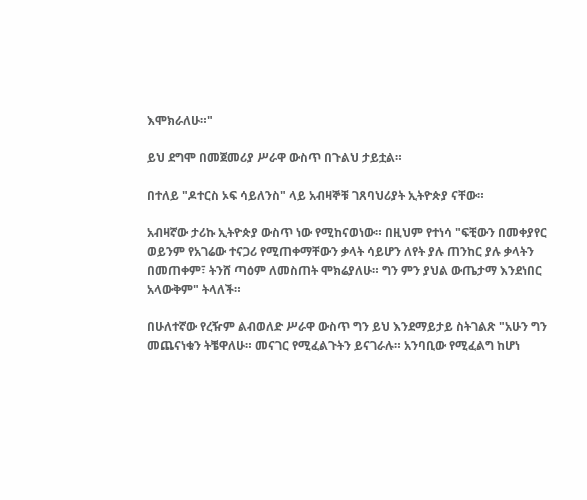እሞክራለሁ።"

ይህ ደግሞ በመጀመሪያ ሥራዋ ውስጥ በጉልህ ታይቷል።

በተለይ "ዶተርስ ኦፍ ሳይለንስ" ላይ አብዛኞቹ ገጸባህሪያት ኢትዮጵያ ናቸው።

አብዛኛው ታሪኩ ኢትዮጵያ ውስጥ ነው የሚከናወነው። በዚህም የተነሳ "ፍቺውን በመቀያየር ወይንም የአገሬው ተናጋሪ የሚጠቀማቸውን ቃላት ሳይሆን ለየት ያሉ ጠንከር ያሉ ቃላትን በመጠቀም፣ ትንሸ ጣዕም ለመስጠት ሞክሬያለሁ። ግን ምን ያህል ውጤታማ እንደነበር አላውቅም" ትላለች።

በሁለተኛው የረዥም ልብወለድ ሥራዋ ውስጥ ግን ይህ እንደማይታይ ስትገልጽ "አሁን ግን መጨናነቁን ትቼዋለሁ። መናገር የሚፈልጉትን ይናገራሉ። አንባቢው የሚፈልግ ከሆነ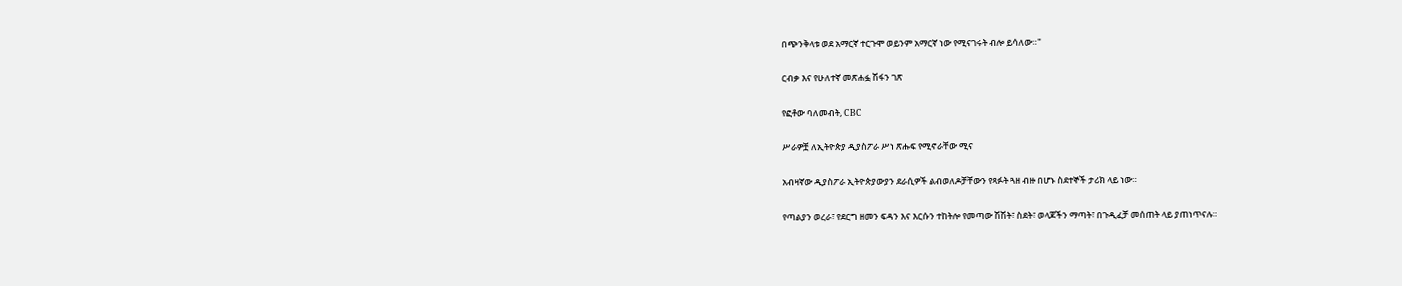በጭንቅላቱ ወደ አማርኛ ተርጉሞ ወይንም አማርኛ ነው የሚናገሩት ብሎ ይሳለው።"

ርብቃ እና የሁለተኛ መጽሐፏ ሽፋን ገጽ

የፎቶው ባለመብት, CBC

ሥራዎቿ ለኢትዮጵያ ዲያስፖራ ሥነ ጽሑፍ የሚኖራቸው ሚና

አብዛኛው ዲያስፖራ ኢትዮጵያውያን ደራሲዎች ልብወለዶቻቸውን የጻፉት ጓዘ ብዙ በሆኑ ስደተኞች ታሪክ ላይ ነው።

የጣልያን ወረራ፣ የደርግ ዘመን ፍዳን እና እርሱን ተከትሎ የመጣው ሽሽት፣ ስደት፣ ወላጆችን ማጣት፣ በጉዲፈቻ መሰጠት ላይ ያጠነጥናሉ።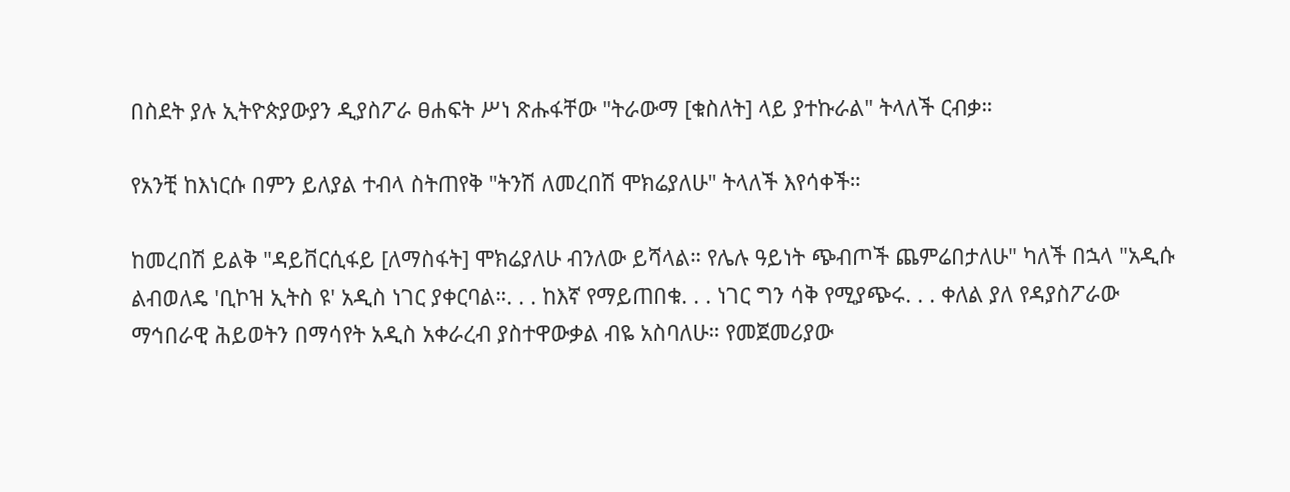በስደት ያሉ ኢትዮጵያውያን ዲያስፖራ ፀሐፍት ሥነ ጽሑፋቸው "ትራውማ [ቁስለት] ላይ ያተኩራል" ትላለች ርብቃ።

የአንቺ ከእነርሱ በምን ይለያል ተብላ ስትጠየቅ "ትንሽ ለመረበሽ ሞክሬያለሁ" ትላለች እየሳቀች።

ከመረበሽ ይልቅ "ዳይቨርሲፋይ [ለማስፋት] ሞክሬያለሁ ብንለው ይሻላል። የሌሉ ዓይነት ጭብጦች ጨምሬበታለሁ" ካለች በኋላ "አዲሱ ልብወለዴ 'ቢኮዝ ኢትስ ዩ' አዲስ ነገር ያቀርባል።. . . ከእኛ የማይጠበቁ. . . ነገር ግን ሳቅ የሚያጭሩ. . . ቀለል ያለ የዳያስፖራው ማኅበራዊ ሕይወትን በማሳየት አዲስ አቀራረብ ያስተዋውቃል ብዬ አስባለሁ። የመጀመሪያው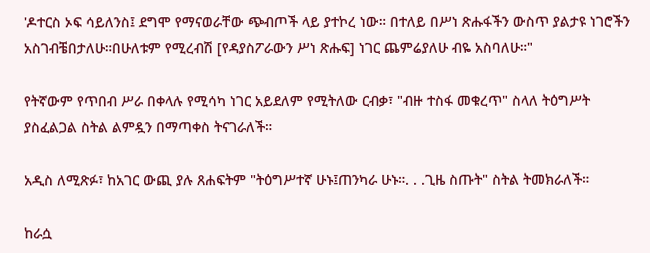'ዶተርስ ኦፍ ሳይለንስ፤ ደግሞ የማናወራቸው ጭብጦች ላይ ያተኮረ ነው። በተለይ በሥነ ጽሑፋችን ውስጥ ያልታዩ ነገሮችን አስገብቼበታለሁ።በሁለቱም የሚረብሽ [የዳያስፖራውን ሥነ ጽሑፍ] ነገር ጨምሬያለሁ ብዬ አስባለሁ።"

የትኛውም የጥበብ ሥራ በቀላሉ የሚሳካ ነገር አይደለም የሚትለው ርብቃ፣ "ብዙ ተስፋ መቁረጥ" ስላለ ትዕግሥት ያስፈልጋል ስትል ልምዷን በማጣቀስ ትናገራለች።

አዲስ ለሚጽፉ፣ ከአገር ውጪ ያሉ ጸሐፍትም "ትዕግሥተኛ ሁኑ፤ጠንካራ ሁኑ።. . .ጊዜ ስጡት" ስትል ትመክራለች።

ከራሷ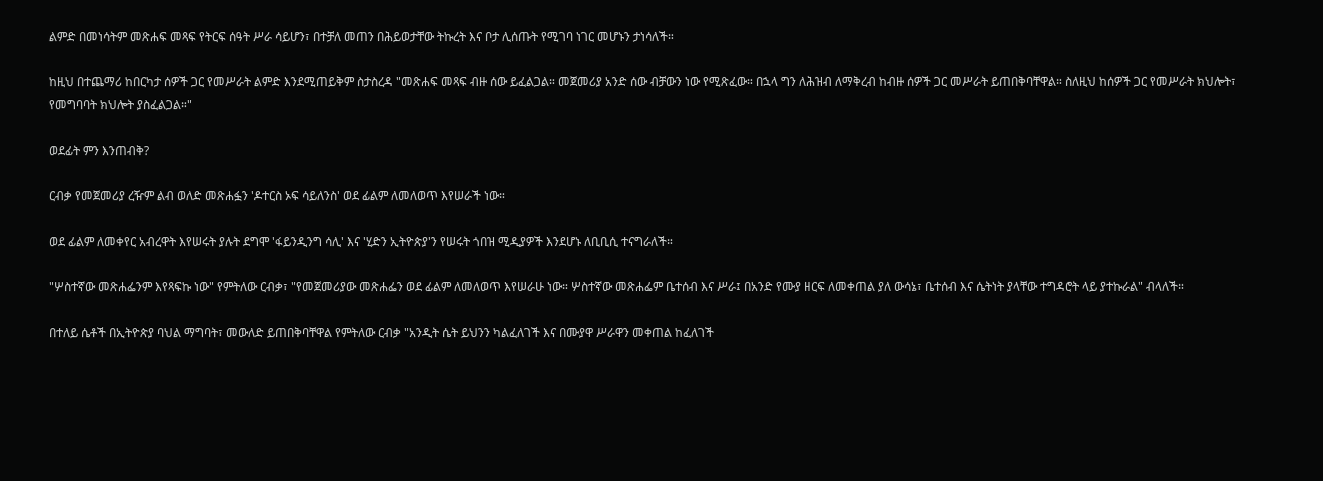ልምድ በመነሳትም መጽሐፍ መጻፍ የትርፍ ሰዓት ሥራ ሳይሆን፣ በተቻለ መጠን በሕይወታቸው ትኩረት እና ቦታ ሊሰጡት የሚገባ ነገር መሆኑን ታነሳለች።

ከዚህ በተጨማሪ ከበርካታ ሰዎች ጋር የመሥራት ልምድ እንደሚጠይቅም ስታስረዳ "መጽሐፍ መጻፍ ብዙ ሰው ይፈልጋል። መጀመሪያ አንድ ሰው ብቻውን ነው የሚጽፈው። በኋላ ግን ለሕዝብ ለማቅረብ ከብዙ ሰዎች ጋር መሥራት ይጠበቅባቸዋል። ስለዚህ ከሰዎች ጋር የመሥራት ክህሎት፣ የመግባባት ክህሎት ያስፈልጋል።"

ወደፊት ምን እንጠብቅ?

ርብቃ የመጀመሪያ ረዥም ልብ ወለድ መጽሐፏን 'ዶተርስ ኦፍ ሳይለንስ' ወደ ፊልም ለመለወጥ እየሠራች ነው።

ወደ ፊልም ለመቀየር አብረዋት እየሠሩት ያሉት ደግሞ 'ፋይንዲንግ ሳሊ' እና 'ሂድን ኢትዮጵያ'ን የሠሩት ጎበዝ ሚዲያዎች እንደሆኑ ለቢቢሲ ተናግራለች።

"ሦስተኛው መጽሐፌንም እየጻፍኩ ነው" የምትለው ርብቃ፣ "የመጀመሪያው መጽሐፌን ወደ ፊልም ለመለወጥ እየሠራሁ ነው። ሦስተኛው መጽሐፌም ቤተሰብ እና ሥራ፤ በአንድ የሙያ ዘርፍ ለመቀጠል ያለ ውሳኔ፣ ቤተሰብ እና ሴትነት ያላቸው ተግዳሮት ላይ ያተኩራል" ብላለች።

በተለይ ሴቶች በኢትዮጵያ ባህል ማግባት፣ መውለድ ይጠበቅባቸዋል የምትለው ርብቃ "አንዲት ሴት ይህንን ካልፈለገች እና በሙያዋ ሥራዋን መቀጠል ከፈለገች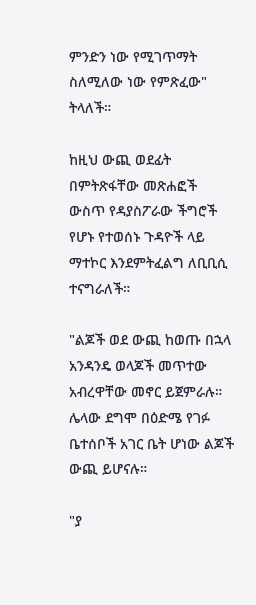ምንድን ነው የሚገጥማት ስለሚለው ነው የምጽፈው" ትላለች።

ከዚህ ውጪ ወደፊት በምትጽፋቸው መጽሐፎች ውስጥ የዳያስፖራው ችግሮች የሆኑ የተወሰኑ ጉዳዮች ላይ ማተኮር እንደምትፈልግ ለቢቢሲ ተናግራለች።

"ልጆች ወደ ውጪ ከወጡ በኋላ አንዳንዴ ወላጆች መጥተው አብረዋቸው መኖር ይጀምራሉ። ሌላው ደግሞ በዕድሜ የገፉ ቤተሰቦች አገር ቤት ሆነው ልጆች ውጪ ይሆናሉ።

"ያ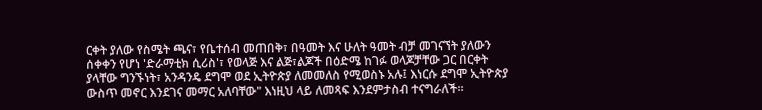ርቀት ያለው የስሜት ጫና፣ የቤተሰብ መጠበቅ፣ በዓመት እና ሁለት ዓመት ብቻ መገናኘት ያለውን ሰቀቀን የሆነ 'ድራማቲክ ሲሪስ'፣ የወላጅ እና ልጅ፣ልጆች በዕድሜ ከገፉ ወላጆቻቸው ጋር በርቀት ያላቸው ግንኙነት፣ አንዳንዴ ደግሞ ወደ ኢትዮጵያ ለመመለስ የሚወስኑ አሉ፤ እነርሱ ደግሞ ኢትዮጵያ ውስጥ መኖር እንደገና መማር አለባቸው" እነዚህ ላይ ለመጻፍ እንደምታስብ ተናግራለች።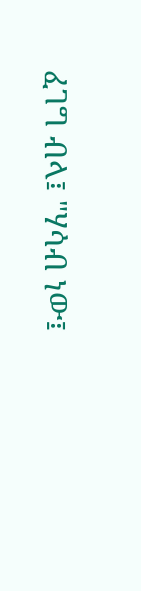ፈገግ ብላ፤ "ሃሳብ ነው፤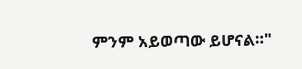ምንም አይወጣው ይሆናል።"